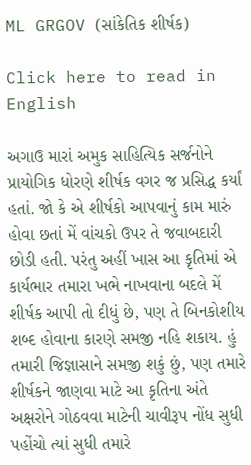ML GRGOV (સાંકેતિક શીર્ષક)

Click here to read in English

અગાઉ મારાં અમુક સાહિત્યિક સર્જનોને પ્રાયોગિક ધોરણે શીર્ષક વગર જ પ્રસિદ્ધ કર્યાં હતાં. જો કે એ શીર્ષકો આપવાનું કામ મારું હોવા છતાં મેં વાંચકો ઉપર તે જવાબદારી છોડી હતી. પરંતુ અહીં ખાસ આ કૃતિમાં એ કાર્યભાર તમારા ખભે નાખવાના બદલે મેં શીર્ષક આપી તો દીધું છે, પણ તે બિનકોશીય શબ્દ હોવાના કારણે સમજી નહિ શકાય. હું તમારી જિજ્ઞાસાને સમજી શકું છું, પણ તમારે શીર્ષકને જાણવા માટે આ કૃતિના અંતે અક્ષરોને ગોઠવવા માટેની ચાવીરૂપ નોંધ સુધી પહોંચો ત્યાં સુધી તમારે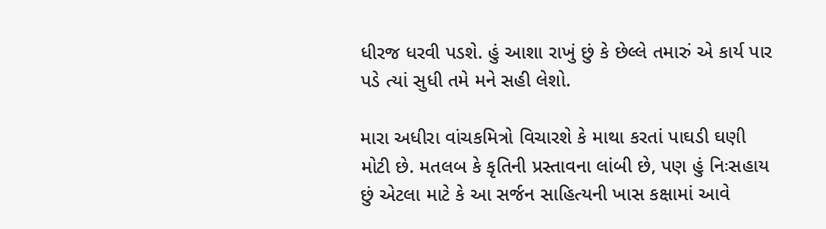ધીરજ ધરવી પડશે. હું આશા રાખું છું કે છેલ્લે તમારું એ કાર્ય પાર પડે ત્યાં સુધી તમે મને સહી લેશો.

મારા અધીરા વાંચકમિત્રો વિચારશે કે માથા કરતાં પાઘડી ઘણી મોટી છે. મતલબ કે કૃતિની પ્રસ્તાવના લાંબી છે, પણ હું નિઃસહાય છું એટલા માટે કે આ સર્જન સાહિત્યની ખાસ કક્ષામાં આવે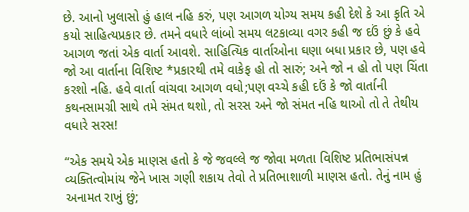છે. આનો ખુલાસો હું હાલ નહિ કરું, પણ આગળ યોગ્ય સમય કહી દેશે કે આ કૃતિ એ કયો સાહિત્યપ્રકાર છે. તમને વધારે લાંબો સમય લટકાવ્યા વગર કહી જ દઉં છું કે હવે આગળ જતાં એક વાર્તા આવશે. સાહિત્યિક વાર્તાઓના ઘણા બધા પ્રકાર છે, પણ હવે જો આ વાર્તાના વિશિષ્ટ *પ્રકારથી તમે વાકેફ હો તો સારું; અને જો ન હો તો પણ ચિંતા કરશો નહિ. હવે વાર્તા વાંચવા આગળ વધો;પણ વચ્ચે કહી દઉં કે જો વાર્તાની કથનસામગ્રી સાથે તમે સંમત થશો, તો સરસ અને જો સંમત નહિ થાઓ તો તે તેથીય વધારે સરસ!

“એક સમયે એક માણસ હતો કે જે જવલ્લે જ જોવા મળતા વિશિષ્ટ પ્રતિભાસંપન્ન વ્યક્તિત્વોમાંય જેને ખાસ ગણી શકાય તેવો તે પ્રતિભાશાળી માણસ હતો. તેનું નામ હું અનામત રાખું છું;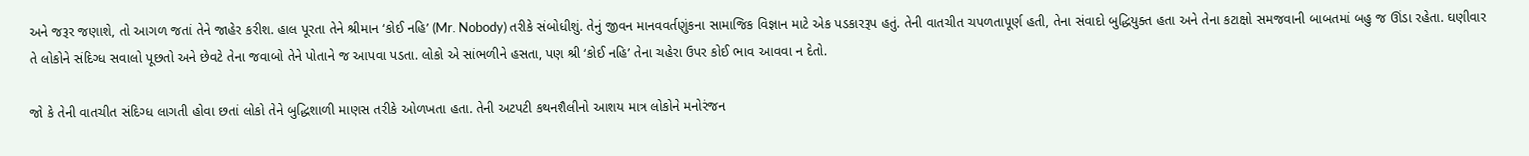અને જરૂર જણાશે, તો આગળ જતાં તેને જાહેર કરીશ. હાલ પૂરતા તેને શ્રીમાન ‘કોઈ નહિ’ (Mr. Nobody) તરીકે સંબોધીશું. તેનું જીવન માનવવર્તણુંકના સામાજિક વિજ્ઞાન માટે એક પડકારરૂપ હતું. તેની વાતચીત ચપળતાપૂર્ણ હતી, તેના સંવાદો બુદ્ધિયુક્ત હતા અને તેના કટાક્ષો સમજવાની બાબતમાં બહુ જ ઊંડા રહેતા. ઘણીવાર તે લોકોને સંદિગ્ધ સવાલો પૂછતો અને છેવટે તેના જવાબો તેને પોતાને જ આપવા પડતા. લોકો એ સાંભળીને હસતા, પણ શ્રી ‘કોઈ નહિ’ તેના ચહેરા ઉપર કોઈ ભાવ આવવા ન દેતો.

જો કે તેની વાતચીત સંદિગ્ધ લાગતી હોવા છતાં લોકો તેને બુદ્ધિશાળી માણસ તરીકે ઓળખતા હતા. તેની અટપટી કથનશૈલીનો આશય માત્ર લોકોને મનોરંજન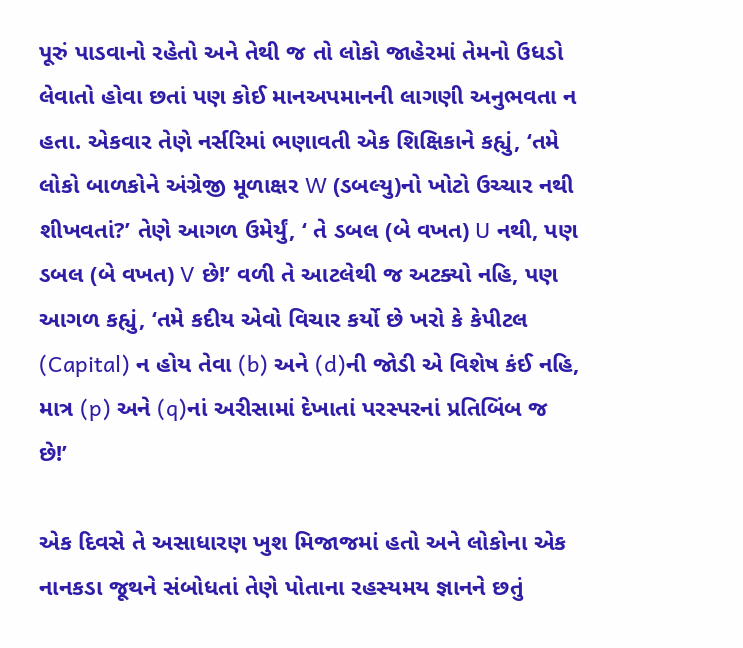પૂરું પાડવાનો રહેતો અને તેથી જ તો લોકો જાહેરમાં તેમનો ઉધડો લેવાતો હોવા છતાં પણ કોઈ માનઅપમાનની લાગણી અનુભવતા ન હતા. એકવાર તેણે નર્સરિમાં ભણાવતી એક શિક્ષિકાને કહ્યું, ‘તમે લોકો બાળકોને અંગ્રેજી મૂળાક્ષર W (ડબલ્યુ)નો ખોટો ઉચ્ચાર નથી શીખવતાં?’ તેણે આગળ ઉમેર્યું, ‘ તે ડબલ (બે વખત) U નથી, પણ ડબલ (બે વખત) V છે!’ વળી તે આટલેથી જ અટક્યો નહિ, પણ આગળ કહ્યું, ‘તમે કદીય એવો વિચાર કર્યો છે ખરો કે કેપીટલ (Capital) ન હોય તેવા (b) અને (d)ની જોડી એ વિશેષ કંઈ નહિ, માત્ર (p) અને (q)નાં અરીસામાં દેખાતાં પરસ્પરનાં પ્રતિબિંબ જ છે!’

એક દિવસે તે અસાધારણ ખુશ મિજાજમાં હતો અને લોકોના એક નાનકડા જૂથને સંબોધતાં તેણે પોતાના રહસ્યમય જ્ઞાનને છતું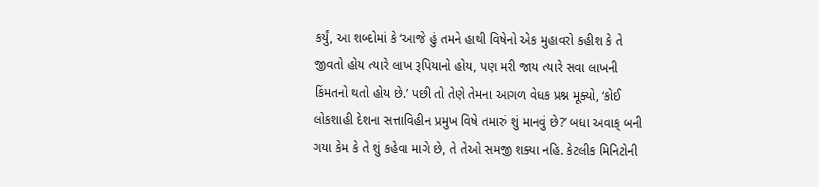કર્યું, આ શબ્દોમાં કે ‘આજે હું તમને હાથી વિષેનો એક મુહાવરો કહીશ કે તે જીવતો હોય ત્યારે લાખ રૂપિયાનો હોય, પણ મરી જાય ત્યારે સવા લાખની કિંમતનો થતો હોય છે.’ પછી તો તેણે તેમના આગળ વેધક પ્રશ્ન મૂક્યો, ‘કોઈ લોકશાહી દેશના સત્તાવિહીન પ્રમુખ વિષે તમારું શું માનવું છે?’ બધા અવાક્ બની ગયા કેમ કે તે શું કહેવા માગે છે, તે તેઓ સમજી શક્યા નહિ. કેટલીક મિનિટોની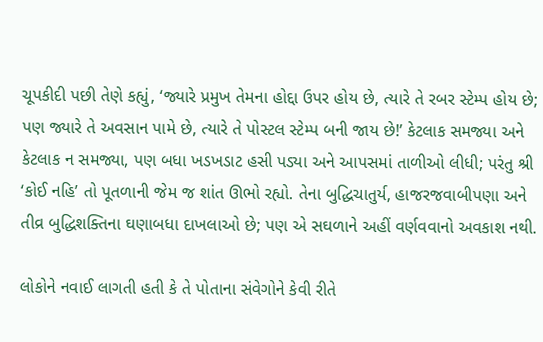ચૂપકીદી પછી તેણે કહ્યું, ‘જ્યારે પ્રમુખ તેમના હોદ્દા ઉપર હોય છે, ત્યારે તે રબર સ્ટેમ્પ હોય છે; પણ જ્યારે તે અવસાન પામે છે, ત્યારે તે પોસ્ટલ સ્ટેમ્પ બની જાય છે!’ કેટલાક સમજ્યા અને કેટલાક ન સમજ્યા, પણ બધા ખડખડાટ હસી પડ્યા અને આપસમાં તાળીઓ લીધી; પરંતુ શ્રી ‘કોઈ નહિ’ તો પૂતળાની જેમ જ શાંત ઊભો રહ્યો. તેના બુદ્ધિચાતુર્ય, હાજરજવાબીપણા અને તીવ્ર બુદ્ધિશક્તિના ઘણાબધા દાખલાઓ છે; પણ એ સઘળાને અહીં વર્ણવવાનો અવકાશ નથી.

લોકોને નવાઈ લાગતી હતી કે તે પોતાના સંવેગોને કેવી રીતે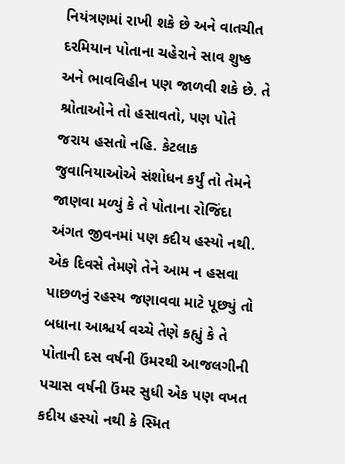નિયંત્રણમાં રાખી શકે છે અને વાતચીત દરમિયાન પોતાના ચહેરાને સાવ શુષ્ક અને ભાવવિહીન પણ જાળવી શકે છે. તે શ્રોતાઓને તો હસાવતો, પણ પોતે જરાય હસતો નહિ. કેટલાક જુવાનિયાઓએ સંશોધન કર્યું તો તેમને જાણવા મળ્યું કે તે પોતાના રોજિંદા અંગત જીવનમાં પણ કદીય હસ્યો નથી. એક દિવસે તેમણે તેને આમ ન હસવા પાછળનું રહસ્ય જણાવવા માટે પૂછ્યું તો બધાના આશ્ચર્ય વચ્ચે તેણે કહ્યું કે તે પોતાની દસ વર્ષની ઉંમરથી આજલગીની પચાસ વર્ષની ઉંમર સુધી એક પણ વખત કદીય હસ્યો નથી કે સ્મિત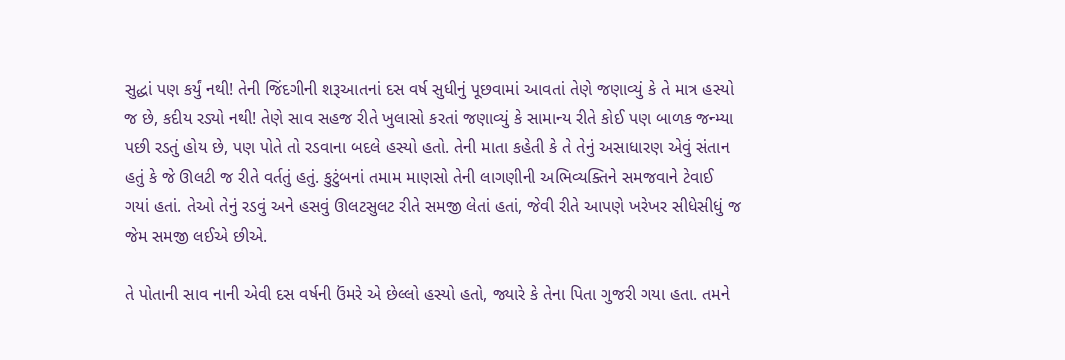સુદ્ધાં પણ કર્યું નથી! તેની જિંદગીની શરૂઆતનાં દસ વર્ષ સુધીનું પૂછવામાં આવતાં તેણે જણાવ્યું કે તે માત્ર હસ્યો જ છે, કદીય રડ્યો નથી! તેણે સાવ સહજ રીતે ખુલાસો કરતાં જણાવ્યું કે સામાન્ય રીતે કોઈ પણ બાળક જન્મ્યા પછી રડતું હોય છે, પણ પોતે તો રડવાના બદલે હસ્યો હતો. તેની માતા કહેતી કે તે તેનું અસાધારણ એવું સંતાન હતું કે જે ઊલટી જ રીતે વર્તતું હતું. કુટુંબનાં તમામ માણસો તેની લાગણીની અભિવ્યક્તિને સમજવાને ટેવાઈ ગયાં હતાં. તેઓ તેનું રડવું અને હસવું ઊલટસુલટ રીતે સમજી લેતાં હતાં, જેવી રીતે આપણે ખરેખર સીધેસીધું જ જેમ સમજી લઈએ છીએ.

તે પોતાની સાવ નાની એવી દસ વર્ષની ઉંમરે એ છેલ્લો હસ્યો હતો, જ્યારે કે તેના પિતા ગુજરી ગયા હતા. તમને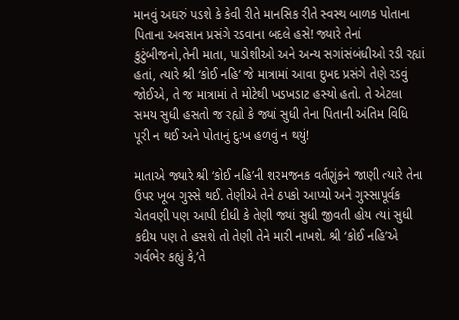માનવું અઘરું પડશે કે કેવી રીતે માનસિક રીતે સ્વસ્થ બાળક પોતાના પિતાના અવસાન પ્રસંગે રડવાના બદલે હસે! જ્યારે તેનાં કુટુંબીજનો,તેની માતા, પાડોશીઓ અને અન્ય સગાંસંબંધીઓ રડી રહ્યાં હતાં, ત્યારે શ્રી ‘કોઈ નહિ’ જે માત્રામાં આવા દુખદ પ્રસંગે તેણે રડવું જોઈએ, તે જ માત્રામાં તે મોટેથી ખડખડાટ હસ્યો હતો. તે એટલા સમય સુધી હસતો જ રહ્યો કે જ્યાં સુધી તેના પિતાની અંતિમ વિધિ પૂરી ન થઈ અને પોતાનું દુઃખ હળવું ન થયું!

માતાએ જ્યારે શ્રી ‘કોઈ નહિ’ની શરમજનક વર્તણુંકને જાણી ત્યારે તેના ઉપર ખૂબ ગુસ્સે થઈ. તેણીએ તેને ઠપકો આપ્યો અને ગુસ્સાપૂર્વક ચેતવણી પણ આપી દીધી કે તેણી જ્યાં સુધી જીવતી હોય ત્યાં સુધી કદીય પણ તે હસશે તો તેણી તેને મારી નાખશે. શ્રી ‘કોઈ નહિ’એ ગર્વભેર કહ્યું કે,’તે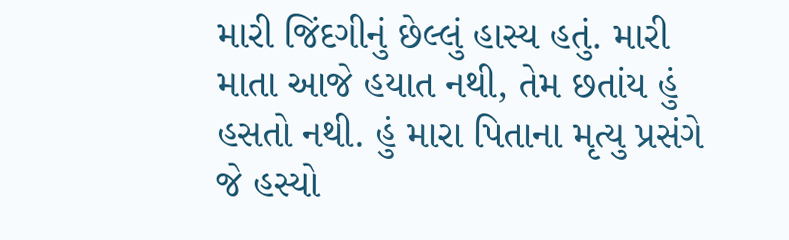મારી જિંદગીનું છેલ્લું હાસ્ય હતું. મારી માતા આજે હયાત નથી, તેમ છતાંય હું હસતો નથી. હું મારા પિતાના મૃત્યુ પ્રસંગે જે હસ્યો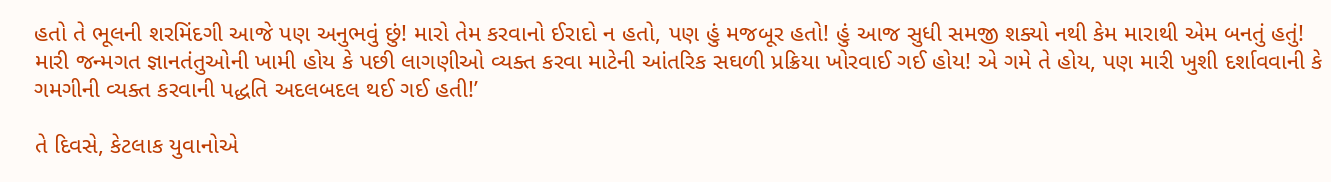હતો તે ભૂલની શરમિંદગી આજે પણ અનુભવું છું! મારો તેમ કરવાનો ઈરાદો ન હતો, પણ હું મજબૂર હતો! હું આજ સુધી સમજી શક્યો નથી કેમ મારાથી એમ બનતું હતું! મારી જન્મગત જ્ઞાનતંતુઓની ખામી હોય કે પછી લાગણીઓ વ્યક્ત કરવા માટેની આંતરિક સઘળી પ્રક્રિયા ખોરવાઈ ગઈ હોય! એ ગમે તે હોય, પણ મારી ખુશી દર્શાવવાની કે ગમગીની વ્યક્ત કરવાની પદ્ધતિ અદલબદલ થઈ ગઈ હતી!’

તે દિવસે, કેટલાક યુવાનોએ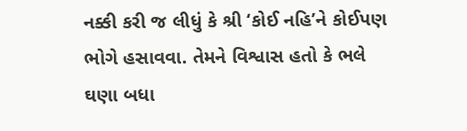નક્કી કરી જ લીધું કે શ્રી ‘કોઈ નહિ’ને કોઈપણ ભોગે હસાવવા. તેમને વિશ્વાસ હતો કે ભલે ઘણા બધા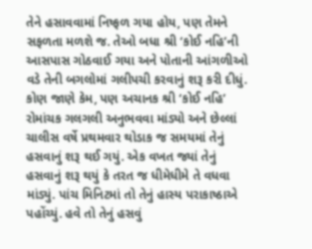તેને હસાવવામાં નિષ્ફળ ગયા હોય, પણ તેમને સફળતા મળશે જ. તેઓ બધા શ્રી ‘કોઈ નહિ’ની આસપાસ ગોઠવાઈ ગયા અને પોતાની આંગળીઓ વડે તેની બગલોમાં ગલીપચી કરવાનું શરૂ કરી દીધું. કોણ જાણે કેમ, પણ અચાનક શ્રી ‘કોઈ નહિ’ રોમાંચક ગલગલી અનુભવવા માંડ્યો અને છેલ્લાં ચાલીસ વર્ષે પ્રથમવાર થોડાક જ સમયમાં તેનું હસવાનું શરૂ થઈ ગયું. એક વખત જ્યાં તેનું હસવાનું શરૂ થયું કે તરત જ ધીમેધીમે તે વધવા માંડ્યું. પાંચ મિનિટમાં તો તેનું હાસ્ય પરાકાષ્ઠાએ પહોંચ્યું. હવે તો તેનું હસવું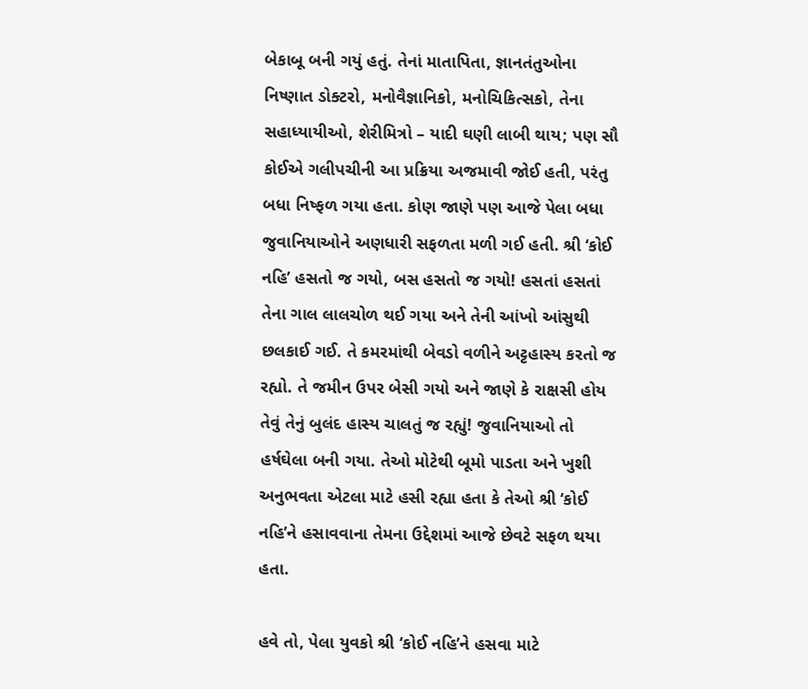બેકાબૂ બની ગયું હતું. તેનાં માતાપિતા, જ્ઞાનતંતુઓના નિષ્ણાત ડોક્ટરો, મનોવૈજ્ઞાનિકો, મનોચિકિત્સકો, તેના સહાધ્યાયીઓ, શેરીમિત્રો – યાદી ઘણી લાબી થાય; પણ સૌ કોઈએ ગલીપચીની આ પ્રક્રિયા અજમાવી જોઈ હતી, પરંતુ બધા નિષ્ફળ ગયા હતા. કોણ જાણે પણ આજે પેલા બધા જુવાનિયાઓને અણધારી સફળતા મળી ગઈ હતી. શ્રી ‘કોઈ નહિ’ હસતો જ ગયો, બસ હસતો જ ગયો! હસતાં હસતાં તેના ગાલ લાલચોળ થઈ ગયા અને તેની આંખો આંસુથી છલકાઈ ગઈ. તે કમરમાંથી બેવડો વળીને અટ્ટહાસ્ય કરતો જ રહ્યો. તે જમીન ઉપર બેસી ગયો અને જાણે કે રાક્ષસી હોય તેવું તેનું બુલંદ હાસ્ય ચાલતું જ રહ્યું! જુવાનિયાઓ તો હર્ષઘેલા બની ગયા. તેઓ મોટેથી બૂમો પાડતા અને ખુશી અનુભવતા એટલા માટે હસી રહ્યા હતા કે તેઓ શ્રી ‘કોઈ નહિ’ને હસાવવાના તેમના ઉદ્દેશમાં આજે છેવટે સફળ થયા હતા.

હવે તો, પેલા યુવકો શ્રી ‘કોઈ નહિ’ને હસવા માટે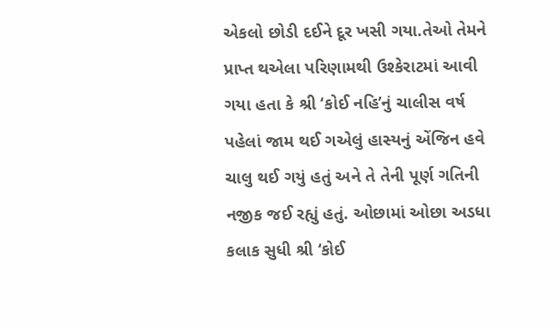એકલો છોડી દઈને દૂર ખસી ગયા.તેઓ તેમને પ્રાપ્ત થએલા પરિણામથી ઉશ્કેરાટમાં આવી ગયા હતા કે શ્રી ‘કોઈ નહિ’નું ચાલીસ વર્ષ પહેલાં જામ થઈ ગએલું હાસ્યનું એંજિન હવે ચાલુ થઈ ગયું હતું અને તે તેની પૂર્ણ ગતિની નજીક જઈ રહ્યું હતું. ઓછામાં ઓછા અડધા કલાક સુધી શ્રી ‘કોઈ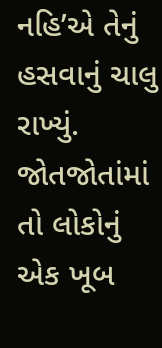નહિ’એ તેનું હસવાનું ચાલુ રાખ્યું. જોતજોતાંમાં તો લોકોનું એક ખૂબ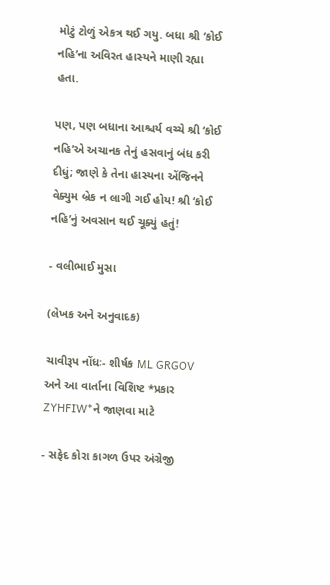મોટું ટોળું એકત્ર થઈ ગયુ. બધા શ્રી ‘કોઈ નહિ’ના અવિરત હાસ્યને માણી રહ્યા હતા.

પણ, પણ બધાના આશ્ચર્ય વચ્ચે શ્રી ‘કોઈ નહિ’એ અચાનક તેનું હસવાનું બંધ કરી દીધું; જાણે કે તેના હાસ્યના એંજિનને વેક્યુમ બ્રેક ન લાગી ગઈ હોય! શ્રી ‘કોઈ નહિ’નું અવસાન થઈ ચૂક્યું હતું!

- વલીભાઈ મુસા

(લેખક અને અનુવાદક)

ચાવીરૂપ નોંધઃ- શીર્ષક ML GRGOV અને આ વાર્તાના વિશિષ્ટ *પ્રકાર ZYHFIW*ને જાણવા માટે

- સફેદ કોરા કાગળ ઉપર અંગ્રેજી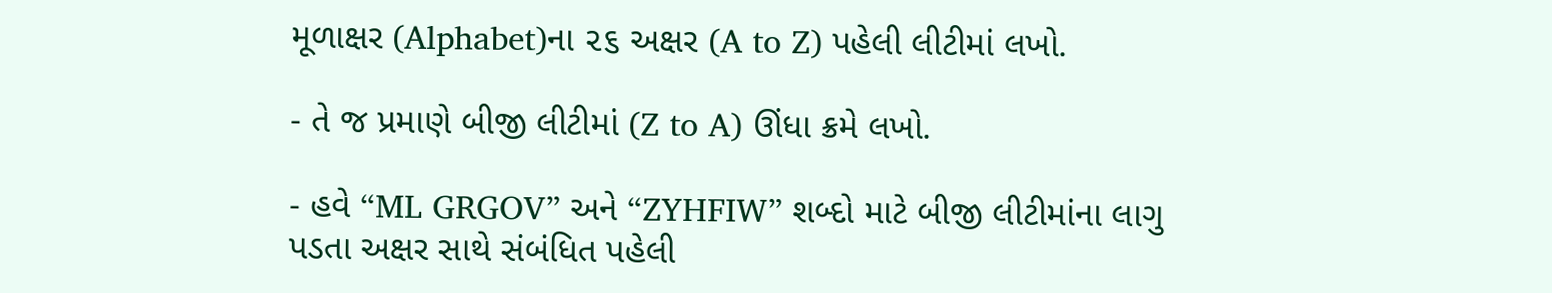મૂળાક્ષર (Alphabet)ના ૨૬ અક્ષર (A to Z) પહેલી લીટીમાં લખો.

- તે જ પ્રમાણે બીજી લીટીમાં (Z to A) ઊંધા ક્રમે લખો.

- હવે “ML GRGOV” અને “ZYHFIW” શબ્દો માટે બીજી લીટીમાંના લાગુ પડતા અક્ષર સાથે સંબંધિત પહેલી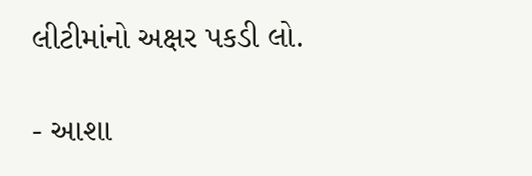લીટીમાંનો અક્ષર પકડી લો.

- આશા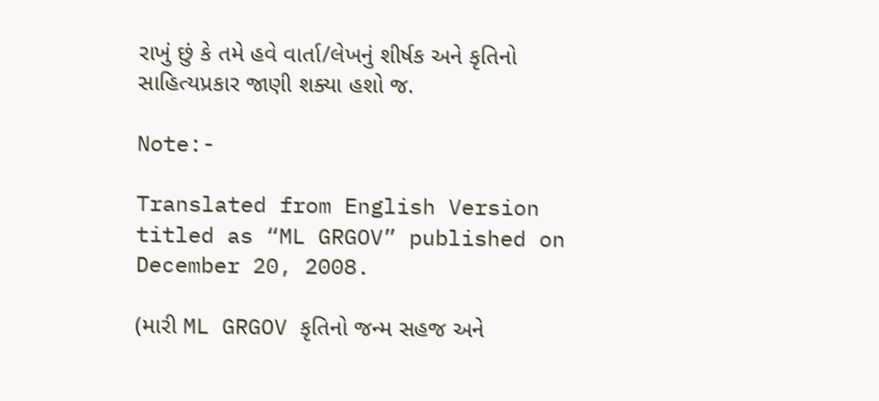રાખું છું કે તમે હવે વાર્તા/લેખનું શીર્ષક અને કૃતિનો સાહિત્યપ્રકાર જાણી શક્યા હશો જ.

Note:-

Translated from English Version titled as “ML GRGOV” published on December 20, 2008.

(મારી ML GRGOV કૃતિનો જન્મ સહજ અને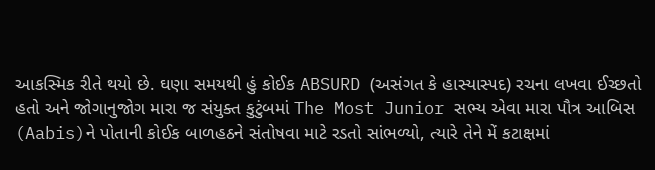આકસ્મિક રીતે થયો છે. ઘણા સમયથી હું કોઈક ABSURD (અસંગત કે હાસ્યાસ્પદ) રચના લખવા ઈચ્છતો હતો અને જોગાનુજોગ મારા જ સંયુક્ત કુટુંબમાં The Most Junior સભ્ય એવા મારા પૌત્ર આબિસ (Aabis)ને પોતાની કોઈક બાળહઠને સંતોષવા માટે રડતો સાંભળ્યો, ત્યારે તેને મેં કટાક્ષમાં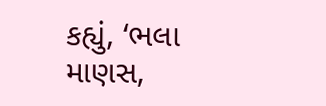કહ્યું, ‘ભલા માણસ,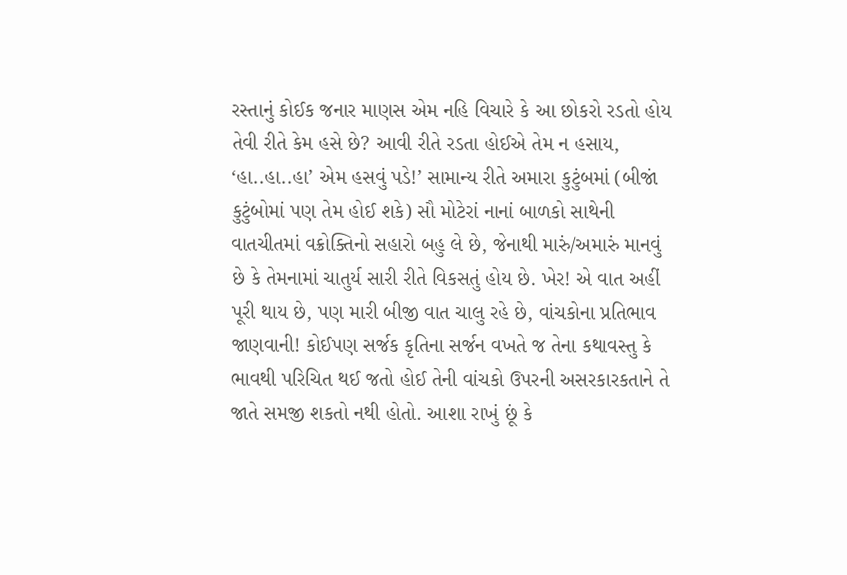રસ્તાનું કોઈક જનાર માણસ એમ નહિ વિચારે કે આ છોકરો રડતો હોય તેવી રીતે કેમ હસે છે? આવી રીતે રડતા હોઈએ તેમ ન હસાય, ‘હા..હા..હા’ એમ હસવું પડે!’ સામાન્ય રીતે અમારા કુટુંબમાં (બીજાં કુટુંબોમાં પણ તેમ હોઈ શકે) સૌ મોટેરાં નાનાં બાળકો સાથેની વાતચીતમાં વક્રોક્તિનો સહારો બહુ લે છે, જેનાથી મારું/અમારું માનવું છે કે તેમનામાં ચાતુર્ય સારી રીતે વિકસતું હોય છે. ખેર! એ વાત અહીં પૂરી થાય છે, પણ મારી બીજી વાત ચાલુ રહે છે, વાંચકોના પ્રતિભાવ જાણવાની! કોઈપણ સર્જક કૃતિના સર્જન વખતે જ તેના કથાવસ્તુ કે ભાવથી પરિચિત થઈ જતો હોઈ તેની વાંચકો ઉપરની અસરકારકતાને તે જાતે સમજી શકતો નથી હોતો. આશા રાખું છૂં કે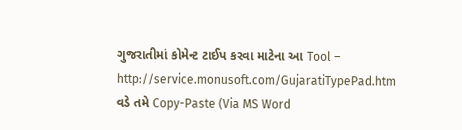ગુજરાતીમાં કોમેન્ટ ટાઈપ કરવા માટેના આ Tool – http://service.monusoft.com/GujaratiTypePad.htm વડે તમે Copy-Paste (Via MS Word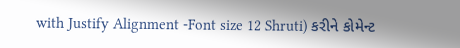with Justify Alignment -Font size 12 Shruti) કરીને કોમેન્ટ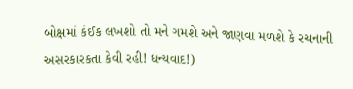બોક્ષમાં કંઈક લખશો તો મને ગમશે અને જાણવા મળશે કે રચનાની અસરકારકતા કેવી રહી! ધન્યવાદ!)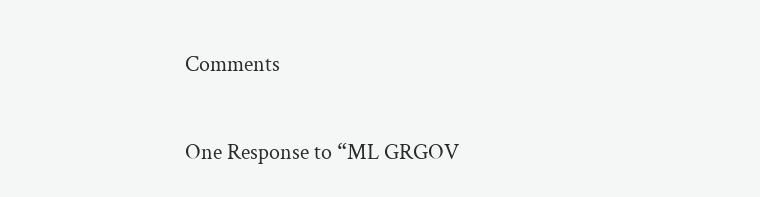Comments

One Response to “ML GRGOV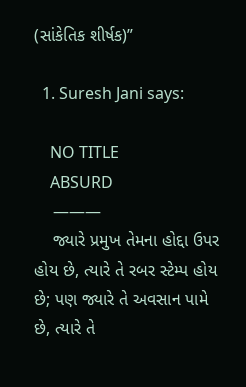(સાંકેતિક શીર્ષક)”

  1. Suresh Jani says:

    NO TITLE
    ABSURD
    ———
    જ્યારે પ્રમુખ તેમના હોદ્દા ઉપર હોય છે, ત્યારે તે રબર સ્ટેમ્પ હોય છે; પણ જ્યારે તે અવસાન પામે છે, ત્યારે તે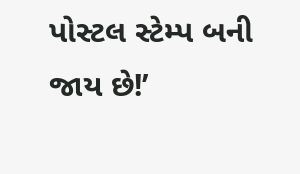પોસ્ટલ સ્ટેમ્પ બની જાય છે!’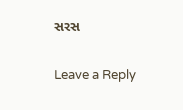સરસ

Leave a Reply